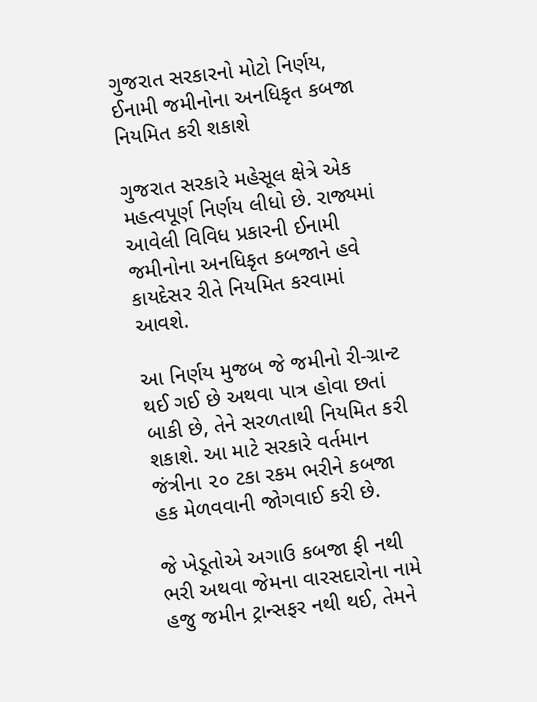ગુજરાત સરકારનો મોટો નિર્ણય, ઈનામી જમીનોના અનધિકૃત કબજા નિયમિત કરી શકાશે

ગુજરાત સરકારે મહેસૂલ ક્ષેત્રે એક મહત્વપૂર્ણ નિર્ણય લીધો છે. રાજ્યમાં આવેલી વિવિધ પ્રકારની ઈનામી જમીનોના અનધિકૃત કબજાને હવે કાયદેસર રીતે નિયમિત કરવામાં આવશે.

આ નિર્ણય મુજબ જે જમીનો રી-ગ્રાન્ટ થઈ ગઈ છે અથવા પાત્ર હોવા છતાં બાકી છે, તેને સરળતાથી નિયમિત કરી શકાશે. આ માટે સરકારે વર્તમાન જંત્રીના ૨૦ ટકા રકમ ભરીને કબજા હક મેળવવાની જોગવાઈ કરી છે.

જે ખેડૂતોએ અગાઉ કબજા ફી નથી ભરી અથવા જેમના વારસદારોના નામે હજુ જમીન ટ્રાન્સફર નથી થઈ, તેમને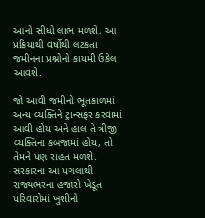આનો સીધો લાભ મળશે. આ પ્રક્રિયાથી વર્ષોથી લટકતા જમીનના પ્રશ્નોનો કાયમી ઉકેલ આવશે.

જો આવી જમીનો ભૂતકાળમાં અન્ય વ્યક્તિને ટ્રાન્સફર કરવામાં આવી હોય અને હાલ તે ત્રીજી વ્યક્તિના કબજામાં હોય, તો તેમને પણ રાહત મળશે. સરકારના આ પગલાથી રાજ્યભરના હજારો ખેડૂત પરિવારોમાં ખુશીનો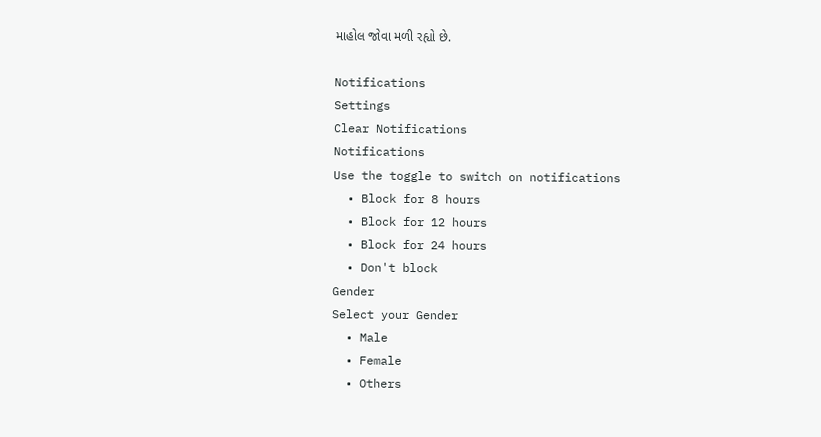માહોલ જોવા મળી રહ્યો છે.

Notifications
Settings
Clear Notifications
Notifications
Use the toggle to switch on notifications
  • Block for 8 hours
  • Block for 12 hours
  • Block for 24 hours
  • Don't block
Gender
Select your Gender
  • Male
  • Female
  • Others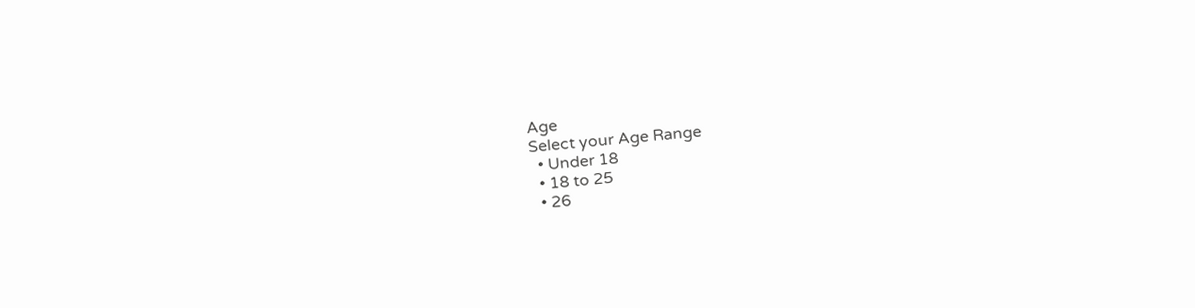Age
Select your Age Range
  • Under 18
  • 18 to 25
  • 26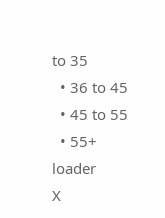to 35
  • 36 to 45
  • 45 to 55
  • 55+
loader
X